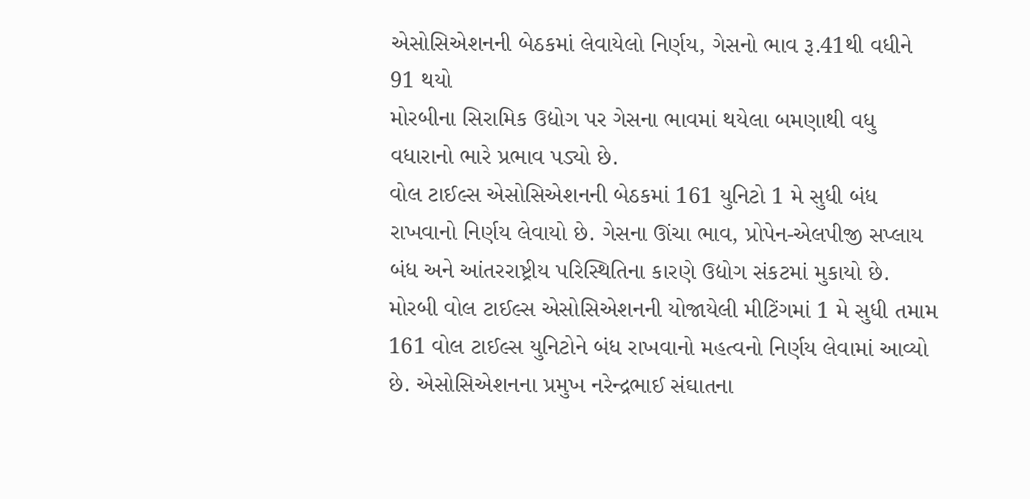એસોસિએશનની બેઠકમાં લેવાયેલો નિર્ણય, ગેસનો ભાવ રૂ.41થી વધીને 91 થયો
મોરબીના સિરામિક ઉદ્યોગ પર ગેસના ભાવમાં થયેલા બમણાથી વધુ વધારાનો ભારે પ્રભાવ પડ્યો છે.
વોલ ટાઈલ્સ એસોસિએશનની બેઠકમાં 161 યુનિટો 1 મે સુધી બંધ રાખવાનો નિર્ણય લેવાયો છે. ગેસના ઊંચા ભાવ, પ્રોપેન-એલપીજી સપ્લાય બંધ અને આંતરરાષ્ટ્રીય પરિસ્થિતિના કારણે ઉદ્યોગ સંકટમાં મુકાયો છે.
મોરબી વોલ ટાઈલ્સ એસોસિએશનની યોજાયેલી મીટિંગમાં 1 મે સુધી તમામ 161 વોલ ટાઈલ્સ યુનિટોને બંધ રાખવાનો મહત્વનો નિર્ણય લેવામાં આવ્યો છે. એસોસિએશનના પ્રમુખ નરેન્દ્રભાઈ સંઘાતના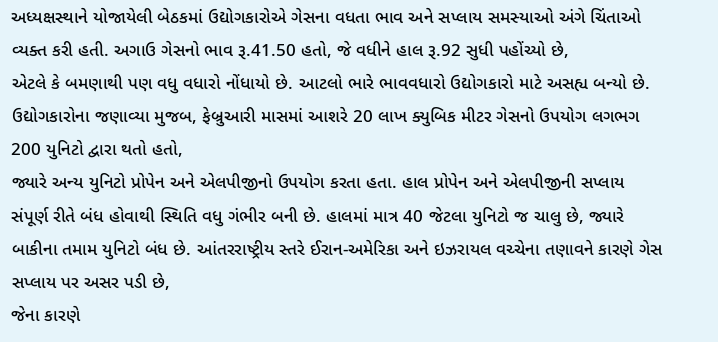અધ્યક્ષસ્થાને યોજાયેલી બેઠકમાં ઉદ્યોગકારોએ ગેસના વધતા ભાવ અને સપ્લાય સમસ્યાઓ અંગે ચિંતાઓ વ્યક્ત કરી હતી. અગાઉ ગેસનો ભાવ રૂ.41.50 હતો, જે વધીને હાલ રૂ.92 સુધી પહોંચ્યો છે,
એટલે કે બમણાથી પણ વધુ વધારો નોંધાયો છે. આટલો ભારે ભાવવધારો ઉદ્યોગકારો માટે અસહ્ય બન્યો છે.
ઉદ્યોગકારોના જણાવ્યા મુજબ, ફેબ્રુઆરી માસમાં આશરે 20 લાખ ક્યુબિક મીટર ગેસનો ઉપયોગ લગભગ 200 યુનિટો દ્વારા થતો હતો,
જ્યારે અન્ય યુનિટો પ્રોપેન અને એલપીજીનો ઉપયોગ કરતા હતા. હાલ પ્રોપેન અને એલપીજીની સપ્લાય સંપૂર્ણ રીતે બંધ હોવાથી સ્થિતિ વધુ ગંભીર બની છે. હાલમાં માત્ર 40 જેટલા યુનિટો જ ચાલુ છે, જ્યારે બાકીના તમામ યુનિટો બંધ છે. આંતરરાષ્ટ્રીય સ્તરે ઈરાન-અમેરિકા અને ઇઝરાયલ વચ્ચેના તણાવને કારણે ગેસ સપ્લાય પર અસર પડી છે,
જેના કારણે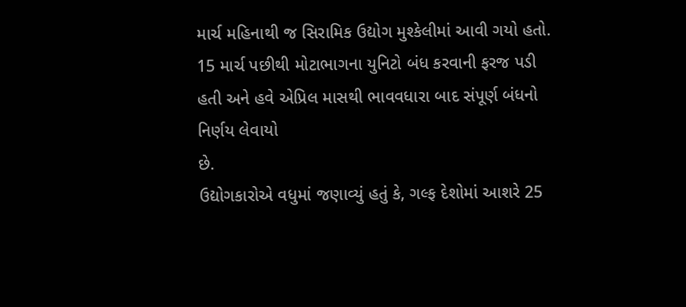માર્ચ મહિનાથી જ સિરામિક ઉદ્યોગ મુશ્કેલીમાં આવી ગયો હતો. 15 માર્ચ પછીથી મોટાભાગના યુનિટો બંધ કરવાની ફરજ પડી હતી અને હવે એપ્રિલ માસથી ભાવવધારા બાદ સંપૂર્ણ બંધનો નિર્ણય લેવાયો
છે.
ઉદ્યોગકારોએ વધુમાં જણાવ્યું હતું કે, ગલ્ફ દેશોમાં આશરે 25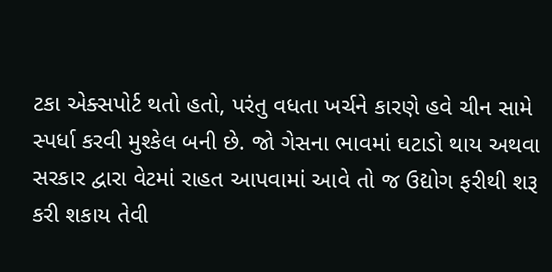ટકા એક્સપોર્ટ થતો હતો, પરંતુ વધતા ખર્ચને કારણે હવે ચીન સામે સ્પર્ધા કરવી મુશ્કેલ બની છે. જો ગેસના ભાવમાં ઘટાડો થાય અથવા સરકાર દ્વારા વેટમાં રાહત આપવામાં આવે તો જ ઉદ્યોગ ફરીથી શરૂ કરી શકાય તેવી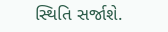સ્થિતિ સર્જાશે.